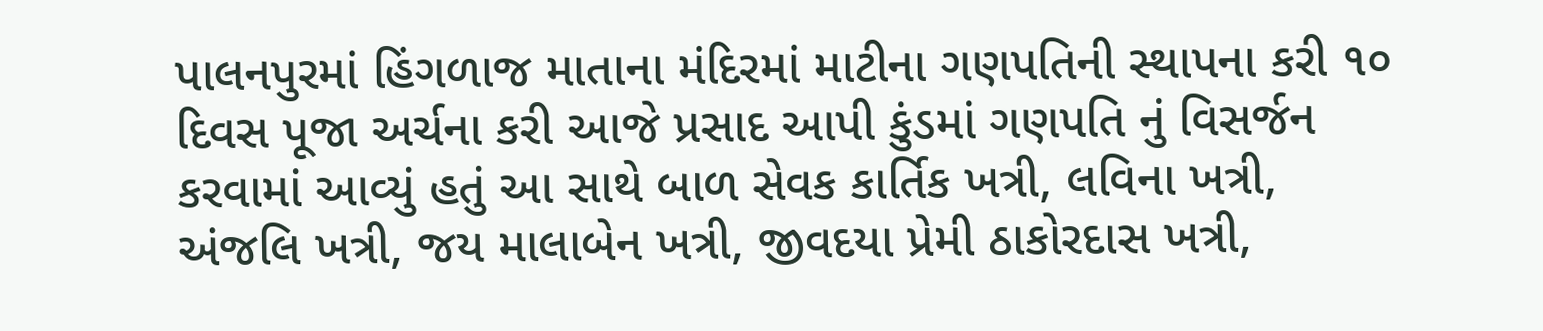પાલનપુરમાં હિંગળાજ માતાના મંદિરમાં માટીના ગણપતિની સ્થાપના કરી ૧૦ દિવસ પૂજા અર્ચના કરી આજે પ્રસાદ આપી કુંડમાં ગણપતિ નું વિસર્જન કરવામાં આવ્યું હતું આ સાથે બાળ સેવક કાર્તિક ખત્રી, લવિના ખત્રી, અંજલિ ખત્રી, જય માલાબેન ખત્રી, જીવદયા પ્રેમી ઠાકોરદાસ ખત્રી,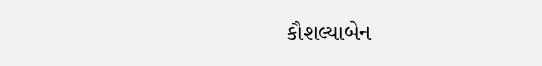કૌશલ્યાબેન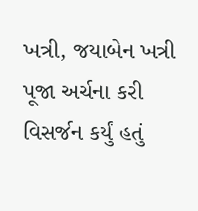ખત્રી, જયાબેન ખત્રી પૂજા અર્ચના કરી વિસર્જન કર્યું હતું